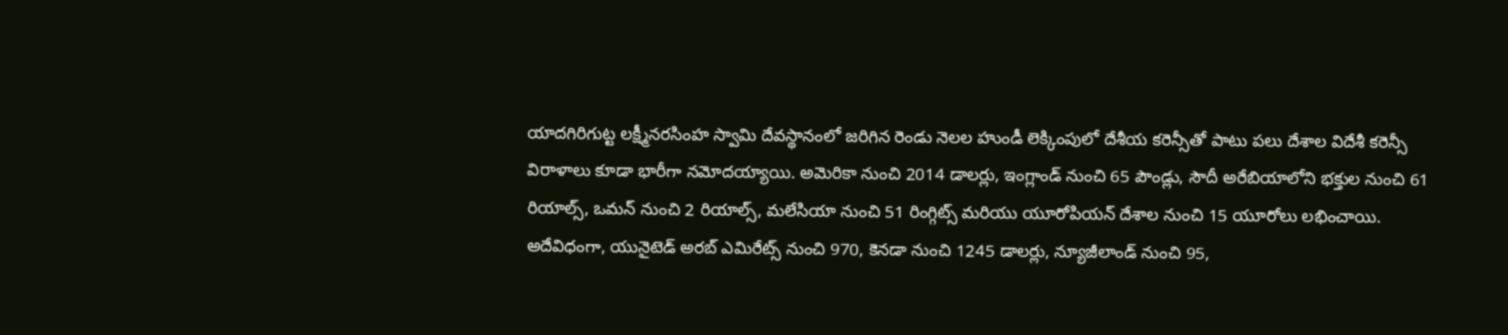యాదగిరిగుట్ట లక్ష్మీనరసింహ స్వామి దేవస్థానంలో జరిగిన రెండు నెలల హుండీ లెక్కింపులో దేశీయ కరెన్సీతో పాటు పలు దేశాల విదేశీ కరెన్సీ విరాళాలు కూడా భారీగా నమోదయ్యాయి. అమెరికా నుంచి 2014 డాలర్లు, ఇంగ్లాండ్ నుంచి 65 పౌండ్లు, సౌదీ అరేబియాలోని భక్తుల నుంచి 61 రియాల్స్, ఒమన్ నుంచి 2 రియాల్స్, మలేసియా నుంచి 51 రింగ్గిట్స్ మరియు యూరోపియన్ దేశాల నుంచి 15 యూరోలు లభించాయి.
అదేవిధంగా, యునైటెడ్ అరబ్ ఎమిరేట్స్ నుంచి 970, కెనడా నుంచి 1245 డాలర్లు, న్యూజీలాండ్ నుంచి 95,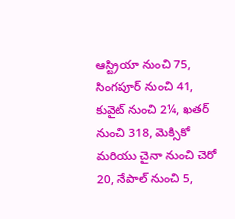ఆస్ట్రియా నుంచి 75, సింగపూర్ నుంచి 41, కువైట్ నుంచి 2¼, ఖతర్ నుంచి 318, మెక్సికో మరియు చైనా నుంచి చెరో 20, నేపాల్ నుంచి 5,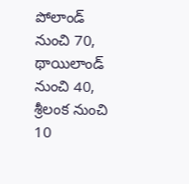పోలాండ్ నుంచి 70, థాయిలాండ్ నుంచి 40, శ్రీలంక నుంచి 10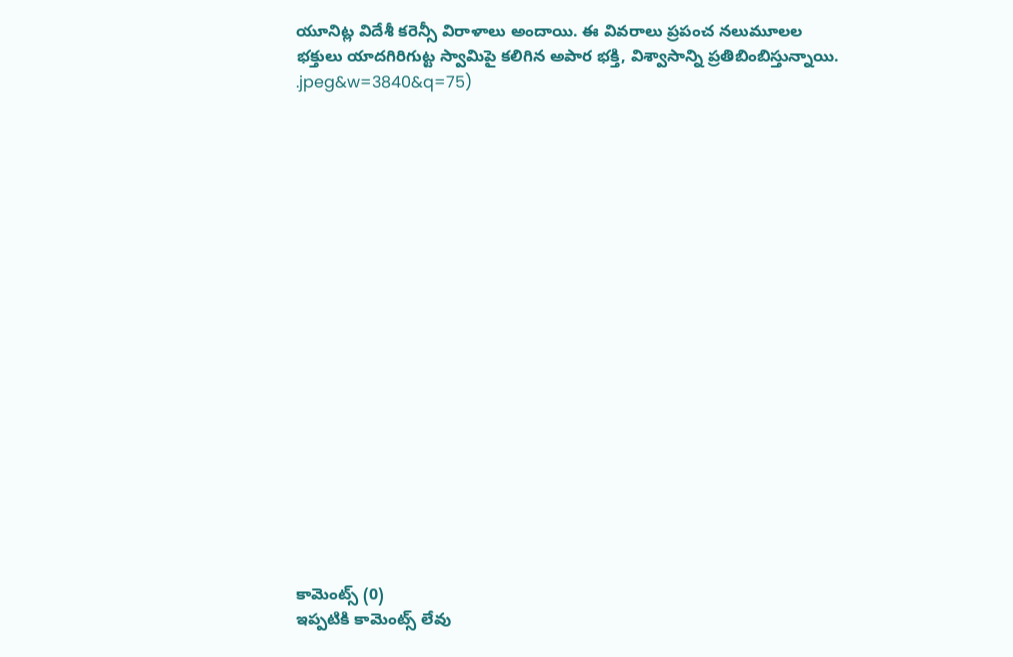యూనిట్ల విదేశీ కరెన్సీ విరాళాలు అందాయి. ఈ వివరాలు ప్రపంచ నలుమూలల భక్తులు యాదగిరిగుట్ట స్వామిపై కలిగిన అపార భక్తి, విశ్వాసాన్ని ప్రతిబింబిస్తున్నాయి.
.jpeg&w=3840&q=75)



















కామెంట్స్ (0)
ఇప్పటికి కామెంట్స్ లేవు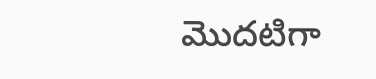మొదటిగా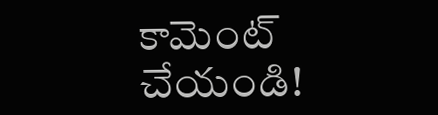కామెంట్ చేయండి!